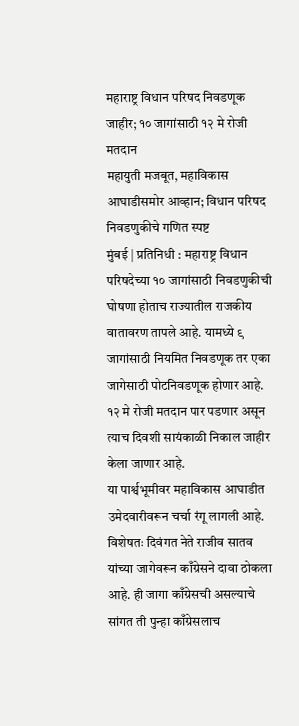महाराष्ट्र विधान परिषद निवडणूक जाहीर; १० जागांसाठी १२ मे रोजी मतदान
महायुती मजबूत, महाविकास आघाडीसमोर आव्हान; विधान परिषद निवडणुकीचे गणित स्पष्ट
मुंबई | प्रतिनिधी : महाराष्ट्र विधान परिषदेच्या १० जागांसाठी निवडणुकीची घोषणा होताच राज्यातील राजकीय वातावरण तापले आहे. यामध्ये ९ जागांसाठी नियमित निवडणूक तर एका जागेसाठी पोटनिवडणूक होणार आहे. १२ मे रोजी मतदान पार पडणार असून त्याच दिवशी सायंकाळी निकाल जाहीर केला जाणार आहे.
या पार्श्वभूमीवर महाविकास आघाडीत उमेदवारीवरून चर्चा रंगू लागली आहे. विशेषतः दिवंगत नेते राजीव सातव यांच्या जागेवरून काँग्रेसने दावा ठोकला आहे. ही जागा काँग्रेसची असल्याचे सांगत ती पुन्हा काँग्रेसलाच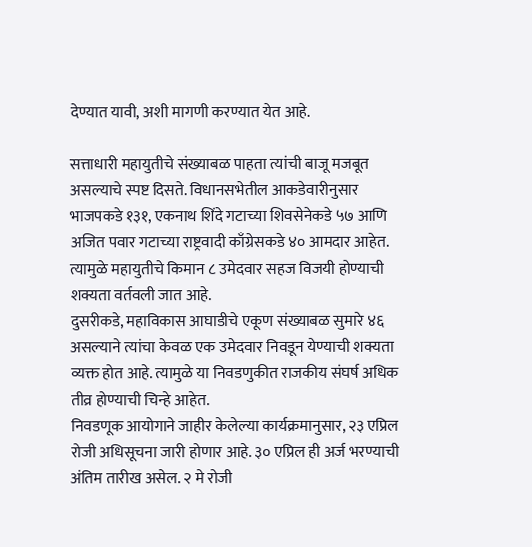देण्यात यावी, अशी मागणी करण्यात येत आहे.

सत्ताधारी महायुतीचे संख्याबळ पाहता त्यांची बाजू मजबूत असल्याचे स्पष्ट दिसते. विधानसभेतील आकडेवारीनुसार भाजपकडे १३१, एकनाथ शिंदे गटाच्या शिवसेनेकडे ५७ आणि अजित पवार गटाच्या राष्ट्रवादी काँग्रेसकडे ४० आमदार आहेत. त्यामुळे महायुतीचे किमान ८ उमेदवार सहज विजयी होण्याची शक्यता वर्तवली जात आहे.
दुसरीकडे, महाविकास आघाडीचे एकूण संख्याबळ सुमारे ४६ असल्याने त्यांचा केवळ एक उमेदवार निवडून येण्याची शक्यता व्यक्त होत आहे. त्यामुळे या निवडणुकीत राजकीय संघर्ष अधिक तीव्र होण्याची चिन्हे आहेत.
निवडणूक आयोगाने जाहीर केलेल्या कार्यक्रमानुसार, २३ एप्रिल रोजी अधिसूचना जारी होणार आहे. ३० एप्रिल ही अर्ज भरण्याची अंतिम तारीख असेल. २ मे रोजी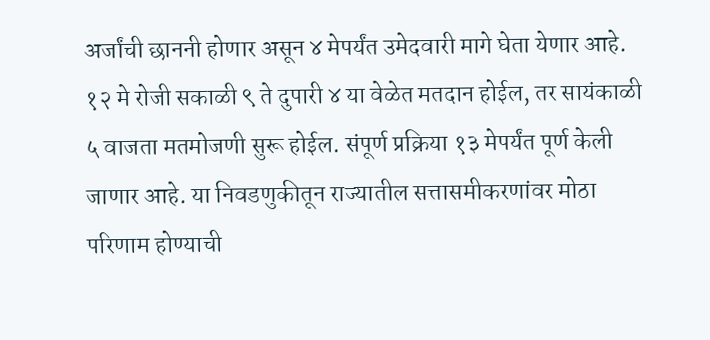अर्जांची छाननी होणार असून ४ मेपर्यंत उमेदवारी मागे घेता येणार आहे.
१२ मे रोजी सकाळी ९ ते दुपारी ४ या वेळेत मतदान होईल, तर सायंकाळी ५ वाजता मतमोजणी सुरू होईल. संपूर्ण प्रक्रिया १३ मेपर्यंत पूर्ण केली जाणार आहे. या निवडणुकीतून राज्यातील सत्तासमीकरणांवर मोठा परिणाम होण्याची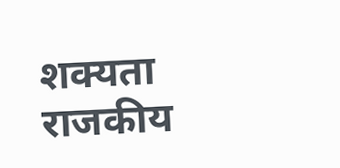शक्यता राजकीय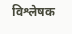विश्लेषक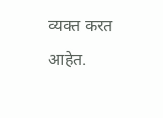व्यक्त करत आहेत.